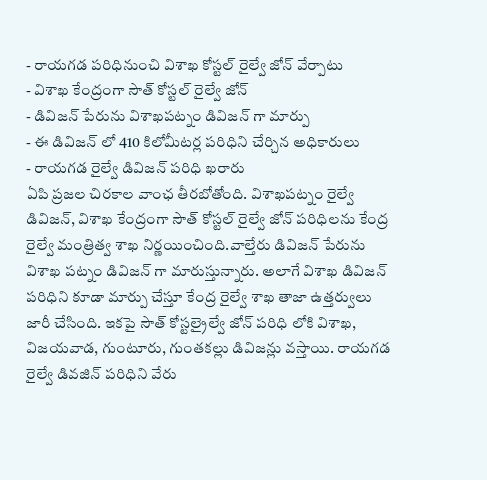- రాయగడ పరిధినుంచి విశాఖ కోస్టల్ రైల్వే జోన్ వేర్పాటు
- విశాఖ కేంద్రంగా సౌత్ కోస్టల్ రైల్వే జోన్
- డివిజన్ పేరును విశాఖపట్నం డివిజన్ గా మార్పు
- ఈ డివిజన్ లో 410 కిలోమీటర్ల పరిధిని చేర్చిన అధికారులు
- రాయగడ రైల్వే డివిజన్ పరిధి ఖరారు
ఏపి ప్రజల చిరకాల వాంఛ తీరబోతోంది. విశాఖపట్నం రైల్వే డివిజన్, విశాఖ కేంద్రంగా సౌత్ కోస్టల్ రైల్వే జోన్ పరిధిలను కేంద్ర రైల్వే మంత్రిత్వ శాఖ నిర్ణయించింది.వాల్తేరు డివిజన్ పేరును విశాఖ పట్నం డివిజన్ గా మారుస్తున్నారు. అలాగే విశాఖ డివిజన్ పరిధిని కూడా మార్పు చేస్తూ కేంద్ర రైల్వే శాఖ తాజా ఉత్తర్వులు జారీ చేసింది. ఇకపై సౌత్ కోస్టల్రైల్వే జోన్ పరిధి లోకి విశాఖ, విజయవాడ, గుంటూరు, గుంతకల్లు డివిజన్లు వస్తాయి. రాయగడ రైల్వే డివజిన్ పరిధిని వేరు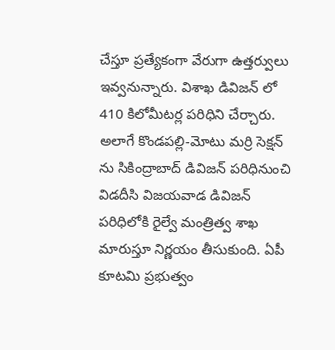చేస్తూ ప్రత్యేకంగా వేరుగా ఉత్తర్వులు ఇవ్వనున్నారు. విశాఖ డివిజన్ లో 410 కిలోమీటర్ల పరిధిని చేర్చారు. అలాగే కొండపల్లి-మోటు మర్రి సెక్షన్ ను సికింద్రాబాద్ డివిజన్ పరిధినుంచి విడదీసి విజయవాడ డివిజన్ పరిధిలోకి రైల్వే మంత్రిత్వ శాఖ మారుస్తూ నిర్ణయం తీసుకుంది. ఏపీ కూటమి ప్రభుత్వం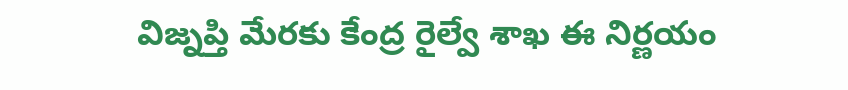విజ్నప్తి మేరకు కేంద్ర రైల్వే శాఖ ఈ నిర్ణయం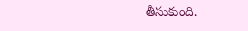తీసుకుంది.